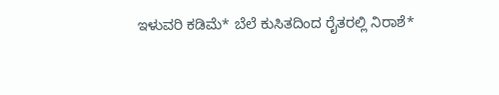ಇಳುವರಿ ಕಡಿಮೆ* ಬೆಲೆ ಕುಸಿತದಿಂದ ರೈತರಲ್ಲಿ ನಿರಾಶೆ*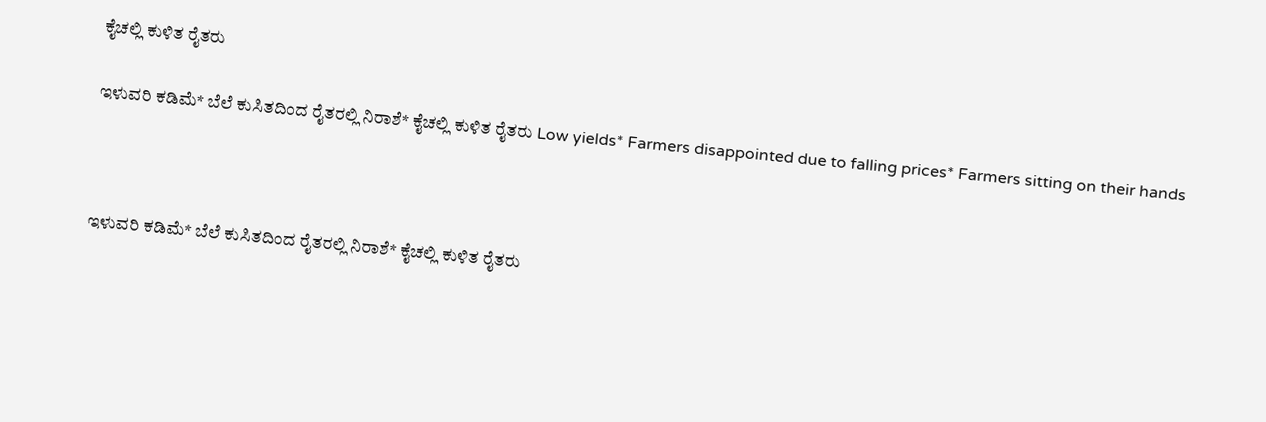ಕೈಚಲ್ಲಿ ಕುಳಿತ ರೈತರು

ಇಳುವರಿ ಕಡಿಮೆ* ಬೆಲೆ ಕುಸಿತದಿಂದ ರೈತರಲ್ಲಿ ನಿರಾಶೆ* ಕೈಚಲ್ಲಿ ಕುಳಿತ ರೈತರು Low yields* Farmers disappointed due to falling prices* Farmers sitting on their hands



ಇಳುವರಿ ಕಡಿಮೆ* ಬೆಲೆ ಕುಸಿತದಿಂದ ರೈತರಲ್ಲಿ ನಿರಾಶೆ* ಕೈಚಲ್ಲಿ ಕುಳಿತ ರೈತರು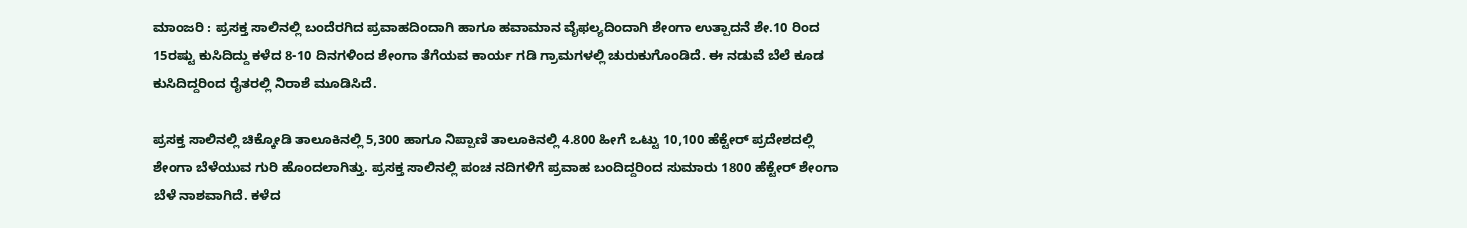ಮಾಂಜರಿ : ಪ್ರಸಕ್ತ ಸಾಲಿನಲ್ಲಿ ಬಂದೆರಗಿದ ಪ್ರವಾಹದಿಂದಾಗಿ ಹಾಗೂ ಹವಾಮಾನ ವೈಫಲ್ಯದಿಂದಾಗಿ ಶೇಂಗಾ ಉತ್ಪಾದನೆ ಶೇ.10 ರಿಂದ 15ರಷ್ಟು ಕುಸಿದಿದ್ದು ಕಳೆದ 8-10 ದಿನಗಳಿಂದ ಶೇಂಗಾ ತೆಗೆಯವ ಕಾರ್ಯ ಗಡಿ ಗ್ರಾಮಗಳಲ್ಲಿ ಚುರುಕುಗೊಂಡಿದೆ. ಈ ನಡುವೆ ಬೆಲೆ ಕೂಡ ಕುಸಿದಿದ್ದರಿಂದ ರೈತರಲ್ಲಿ ನಿರಾಶೆ ಮೂಡಿಸಿದೆ.

ಪ್ರಸಕ್ತ ಸಾಲಿನಲ್ಲಿ ಚಿಕ್ಕೋಡಿ ತಾಲೂಕಿನಲ್ಲಿ 5,300 ಹಾಗೂ ನಿಪ್ಪಾಣಿ ತಾಲೂಕಿನಲ್ಲಿ 4.800 ಹೀಗೆ ಒಟ್ಟು 10,100 ಹೆಕ್ಟೇರ್ ಪ್ರದೇಶದಲ್ಲಿ ಶೇಂಗಾ ಬೆಳೆಯುವ ಗುರಿ ಹೊಂದಲಾಗಿತ್ತು. ಪ್ರಸಕ್ತ ಸಾಲಿನಲ್ಲಿ ಪಂಚ ನದಿಗಳಿಗೆ ಪ್ರವಾಹ ಬಂದಿದ್ದರಿಂದ ಸುಮಾರು 1800 ಹೆಕ್ಟೇರ್ ಶೇಂಗಾ ಬೆಳೆ ನಾಶವಾಗಿದೆ. ಕಳೆದ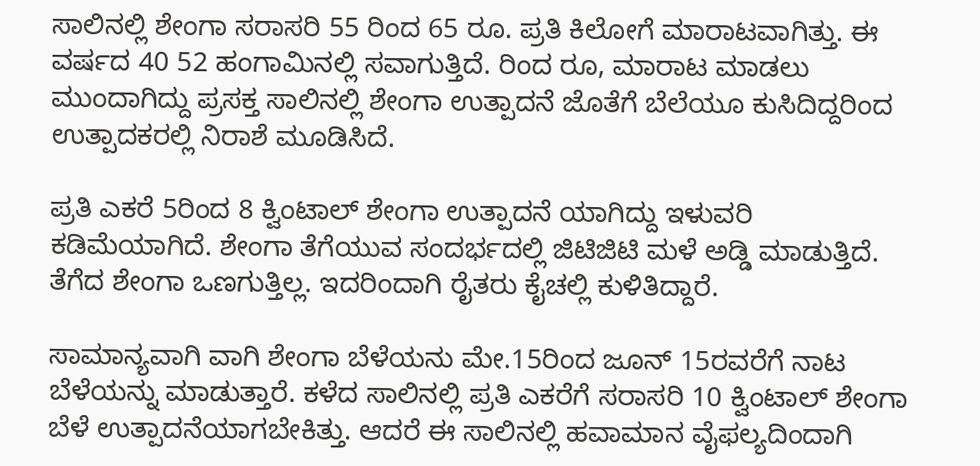ಸಾಲಿನಲ್ಲಿ ಶೇಂಗಾ ಸರಾಸರಿ 55 ರಿಂದ 65 ರೂ. ಪ್ರತಿ ಕಿಲೋಗೆ ಮಾರಾಟವಾಗಿತ್ತು. ಈ ವರ್ಷದ 40 52 ಹಂಗಾಮಿನಲ್ಲಿ ಸವಾಗುತ್ತಿದೆ. ರಿಂದ ರೂ, ಮಾರಾಟ ಮಾಡಲು ಮುಂದಾಗಿದ್ದು ಪ್ರಸಕ್ತ ಸಾಲಿನಲ್ಲಿ ಶೇಂಗಾ ಉತ್ಪಾದನೆ ಜೊತೆಗೆ ಬೆಲೆಯೂ ಕುಸಿದಿದ್ದರಿಂದ ಉತ್ಪಾದಕರಲ್ಲಿ ನಿರಾಶೆ ಮೂಡಿಸಿದೆ.

ಪ್ರತಿ ಎಕರೆ 5ರಿಂದ 8 ಕ್ವಿಂಟಾಲ್ ಶೇಂಗಾ ಉತ್ಪಾದನೆ ಯಾಗಿದ್ದು ಇಳುವರಿ ಕಡಿಮೆಯಾಗಿದೆ. ಶೇಂಗಾ ತೆಗೆಯುವ ಸಂದರ್ಭದಲ್ಲಿ ಜಿಟಿಜಿಟಿ ಮಳೆ ಅಡ್ಡಿ ಮಾಡುತ್ತಿದೆ. ತೆಗೆದ ಶೇಂಗಾ ಒಣಗುತ್ತಿಲ್ಲ. ಇದರಿಂದಾಗಿ ರೈತರು ಕೈಚಲ್ಲಿ ಕುಳಿತಿದ್ದಾರೆ.

ಸಾಮಾನ್ಯವಾಗಿ ವಾಗಿ ಶೇಂಗಾ ಬೆಳೆಯನು ಮೇ.15ರಿಂದ ಜೂನ್ 15ರವರೆಗೆ ನಾಟ ಬೆಳೆಯನ್ನು ಮಾಡುತ್ತಾರೆ. ಕಳೆದ ಸಾಲಿನಲ್ಲಿ ಪ್ರತಿ ಎಕರೆಗೆ ಸರಾಸರಿ 10 ಕ್ವಿಂಟಾಲ್ ಶೇಂಗಾ ಬೆಳೆ ಉತ್ಪಾದನೆಯಾಗಬೇಕಿತ್ತು. ಆದರೆ ಈ ಸಾಲಿನಲ್ಲಿ ಹವಾಮಾನ ವೈಫಲ್ಯದಿಂದಾಗಿ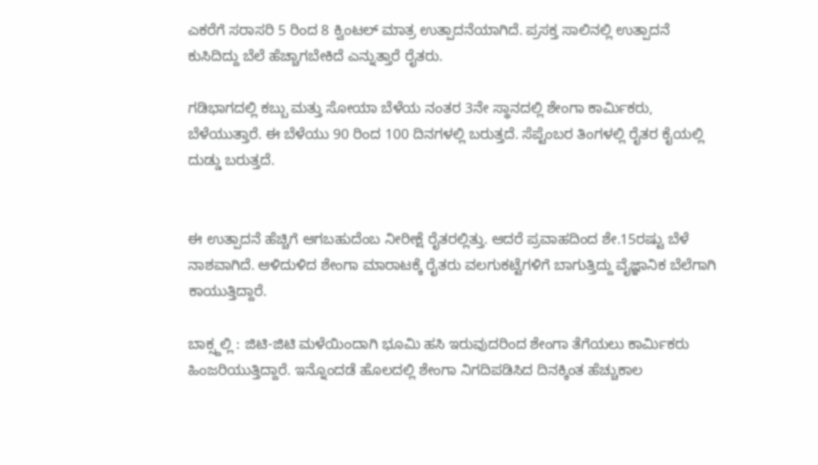ಎಕರೆಗೆ ಸರಾಸರಿ 5 ರಿಂದ 8 ಕ್ವಿಂಟಲ್ ಮಾತ್ರ ಉತ್ಪಾದನೆಯಾಗಿದೆ. ಪ್ರಸಕ್ತ ಸಾಲಿನಲ್ಲಿ ಉತ್ಪಾದನೆ ಕುಸಿದಿದ್ದು ಬೆಲೆ ಹೆಚ್ಚಾಗಬೇಕಿದೆ ಎನ್ನುತ್ತಾರೆ ರೈತರು.

ಗಡಿಭಾಗದಲ್ಲಿ ಕಬ್ಬು ಮತ್ತು ಸೋಯಾ ಬೆಳೆಯ ನಂತರ 3ನೇ ಸ್ಥಾನದಲ್ಲಿ ಶೇಂಗಾ ಕಾರ್ಮಿಕರು, ಬೆಳೆಯುತ್ತಾರೆ. ಈ ಬೆಳೆಯು 90 ರಿಂದ 100 ದಿನಗಳಲ್ಲಿ ಬರುತ್ತದೆ. ಸೆಪ್ಟೆಂಬರ ತಿಂಗಳಲ್ಲಿ ರೈತರ ಕೈಯಲ್ಲಿ ದುಡ್ಡು ಬರುತ್ತದೆ.


ಈ ಉತ್ಪಾದನೆ ಹೆಚ್ಚಿಗೆ ಆಗಬಹುದೆಂಬ ನೀರೀಕ್ಷೆ ರೈತರಲ್ಲಿತ್ತು. ಆದರೆ ಪ್ರವಾಹದಿಂದ ಶೇ.15ರಷ್ಟು ಬೆಳೆ ನಾಶವಾಗಿದೆ. ಆಳಿದುಳಿದ ಶೇಂಗಾ ಮಾರಾಟಕ್ಕೆ ರೈತರು ವಲಗುಕಟ್ಟೆಗಳಿಗೆ ಬಾಗುತ್ತಿದ್ದು ವೈಜ್ಞಾನಿಕ ಬೆಲೆಗಾಗಿ ಕಾಯುತ್ತಿದ್ದಾರೆ.

ಬಾಕ್ಸ್ದಲ್ಲಿ : ಜಿಟಿ-ಜಿಟಿ ಮಳೆಯಿಂದಾಗಿ ಭೂಮಿ ಹಸಿ ಇರುವುದರಿಂದ ಶೇಂಗಾ ತೆಗೆಯಲು ಕಾರ್ಮಿಕರು ಹಿಂಜರಿಯುತ್ತಿದ್ದಾರೆ. ಇನ್ನೊಂದಡೆ ಹೊಲದಲ್ಲಿ ಶೇಂಗಾ ನಿಗದಿಪಡಿಸಿದ ದಿನಕ್ಕಿಂತ ಹೆಚ್ಚುಕಾಲ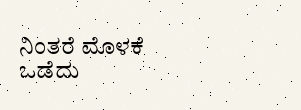ನಿಂತರೆ ಮೊಳಕೆ ಒಡೆದು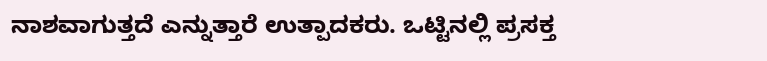ನಾಶವಾಗುತ್ತದೆ ಎನ್ನುತ್ತಾರೆ ಉತ್ಪಾದಕರು. ಒಟ್ಟಿನಲ್ಲಿ ಪ್ರಸಕ್ತ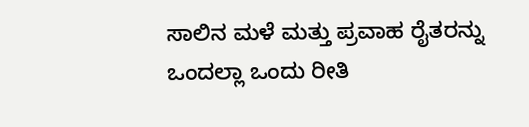ಸಾಲಿನ ಮಳೆ ಮತ್ತು ಪ್ರವಾಹ ರೈತರನ್ನು ಒಂದಲ್ಲಾ ಒಂದು ರೀತಿ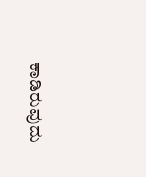ಕಾಡಿರುವುದು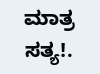ಮಾತ್ರ ಸತ್ಯ!.